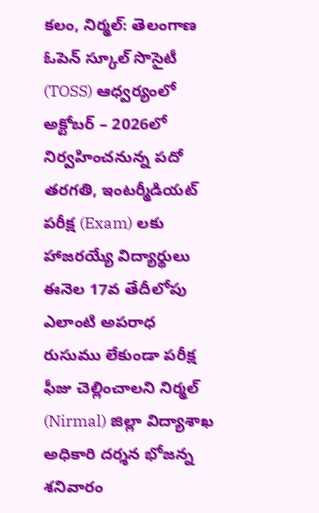కలం, నిర్మల్: తెలంగాణ ఓపెన్ స్కూల్ సొసైటీ (TOSS) ఆధ్వర్యంలో అక్టోబర్ – 2026లో నిర్వహించనున్న పదో తరగతి, ఇంటర్మీడియట్ పరీక్ష (Exam) లకు హాజరయ్యే విద్యార్థులు ఈనెల 17వ తేదీలోపు ఎలాంటి అపరాధ రుసుము లేకుండా పరీక్ష ఫీజు చెల్లించాలని నిర్మల్ (Nirmal) జిల్లా విద్యాశాఖ అధికారి దర్శన భోజన్న శనివారం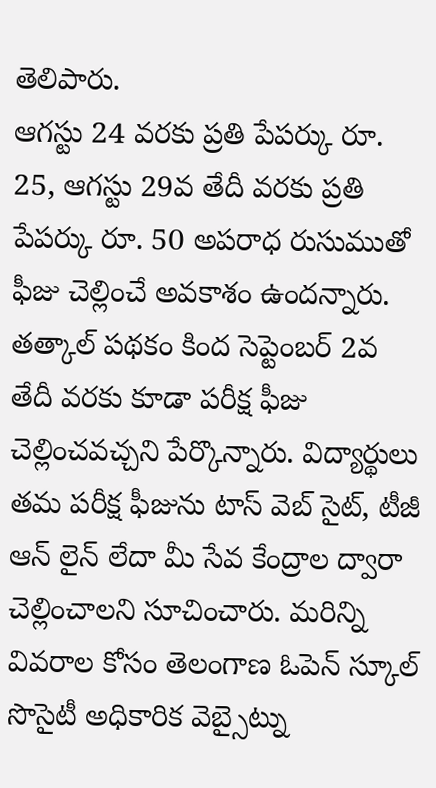తెలిపారు.
ఆగస్టు 24 వరకు ప్రతి పేపర్కు రూ. 25, ఆగస్టు 29వ తేదీ వరకు ప్రతి పేపర్కు రూ. 50 అపరాధ రుసుముతో ఫీజు చెల్లించే అవకాశం ఉందన్నారు. తత్కాల్ పథకం కింద సెప్టెంబర్ 2వ తేదీ వరకు కూడా పరీక్ష ఫీజు చెల్లించవచ్చని పేర్కొన్నారు. విద్యార్థులు తమ పరీక్ష ఫీజును టాస్ వెబ్ సైట్, టీజీ ఆన్ లైన్ లేదా మీ సేవ కేంద్రాల ద్వారా చెల్లించాలని సూచించారు. మరిన్ని వివరాల కోసం తెలంగాణ ఓపెన్ స్కూల్ సొసైటీ అధికారిక వెబ్సైట్ను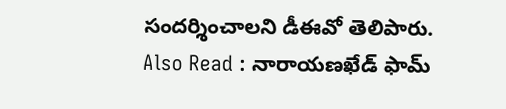సందర్శించాలని డీఈవో తెలిపారు.
Also Read : నారాయణఖేడ్ ఫామ్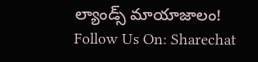ల్యాండ్స్ మాయాజాలం!
Follow Us On: Sharechat